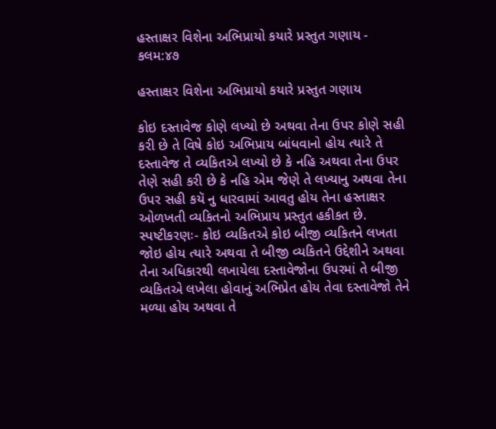હસ્તાક્ષર વિશેના અભિપ્રાયો કયારે પ્રસ્તુત ગણાય - કલમ:૪૭

હસ્તાક્ષર વિશેના અભિપ્રાયો કયારે પ્રસ્તુત ગણાય

કોઇ દસ્તાવેજ કોણે લખ્યો છે અથવા તેના ઉપર કોણે સહી કરી છે તે વિષે કોઇ અભિપ્રાય બાંધવાનો હોય ત્યારે તે દસ્તાવેજ તે વ્યકિતએ લખ્યો છે કે નહિ અથવા તેના ઉપર તેણે સહી કરી છે કે નહિ એમ જેણે તે લખ્યાનુ અથવા તેના ઉપર સહી કયૅ નુ ધારવામાં આવતુ હોય તેના હસ્તાક્ષર ઓળખતી વ્યકિતનો અભિપ્રાય પ્રસ્તુત હકીકત છે. સ્પષ્ટીકરણઃ- કોઇ વ્યકિતએ કોઇ બીજી વ્યકિતને લખતા જોઇ હોય ત્યારે અથવા તે બીજી વ્યકિતને ઉદ્દેશીને અથવા તેના અધિકારથી લખાયેલા દસ્તાવેજોના ઉપરમાં તે બીજી વ્યકિતએ લખેલા હોવાનું અભિપ્રેત હોય તેવા દસ્તાવેજો તેને મળ્યા હોય અથવા તે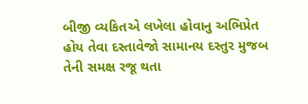બીજી વ્યકિતએ લખેલા હોવાનુ અભિપ્રેત હોય તેવા દસ્તાવેજો સામાનય દસ્તુર મુજબ તેની સમક્ષ રજૂ થતા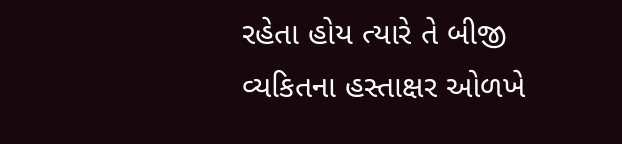રહેતા હોય ત્યારે તે બીજી વ્યકિતના હસ્તાક્ષર ઓળખે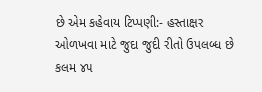છે એમ કહેવાય ટિપ્પણી:- હસ્તાક્ષર ઓળખવા માટે જુદા જુદી રીતો ઉપલબ્ધ છે કલમ ૪૫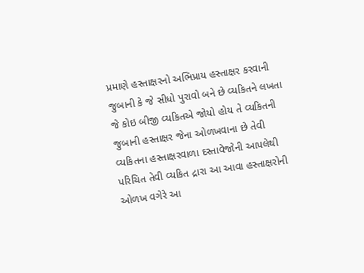પ્રમાણે હસ્તાક્ષરનો અભિપ્રાય હસ્તાક્ષર કરવાની જુબાની કે જે સીધો પુરાવો બને છે વ્યકિતને લખતા જે કોઇ બીજી વ્યકિતએ જોયો હોય તે વ્યકિતની જુબાની હસ્તાક્ષર જેના ઓળખવાના છે તેવી વ્યકિતના હસ્તાક્ષરવાળા દસ્તાવેજોની આપલેથી પરિચિત તેવી વ્યકિત દ્રારા આ આવા હસ્તાક્ષરોની ઓળખ વગેરે આ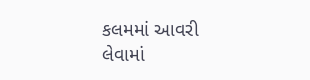કલમમાં આવરી લેવામાં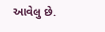આવેલુ છે.